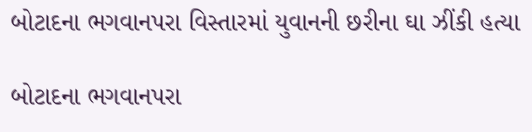બોટાદના ભગવાનપરા વિસ્તારમાં યુવાનની છરીના ઘા ઝીંકી હત્યા

બોટાદના ભગવાનપરા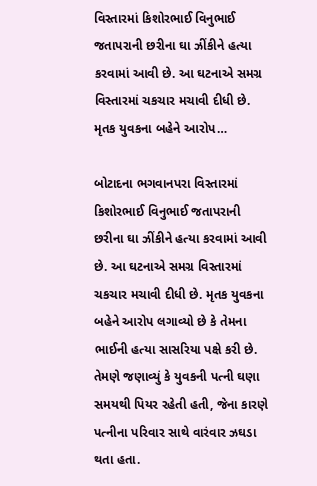વિસ્તારમાં કિશોરભાઈ વિનુભાઈ જતાપરાની છરીના ઘા ઝીંકીને હત્યા કરવામાં આવી છે. આ ઘટનાએ સમગ્ર વિસ્તારમાં ચકચાર મચાવી દીધી છે. મૃતક યુવકના બહેને આરોપ…

બોટાદના ભગવાનપરા વિસ્તારમાં કિશોરભાઈ વિનુભાઈ જતાપરાની છરીના ઘા ઝીંકીને હત્યા કરવામાં આવી છે. આ ઘટનાએ સમગ્ર વિસ્તારમાં ચકચાર મચાવી દીધી છે. મૃતક યુવકના બહેને આરોપ લગાવ્યો છે કે તેમના ભાઈની હત્યા સાસરિયા પક્ષે કરી છે. તેમણે જણાવ્યું કે યુવકની પત્ની ઘણા સમયથી પિયર રહેતી હતી, જેના કારણે પત્નીના પરિવાર સાથે વારંવાર ઝઘડા થતા હતા.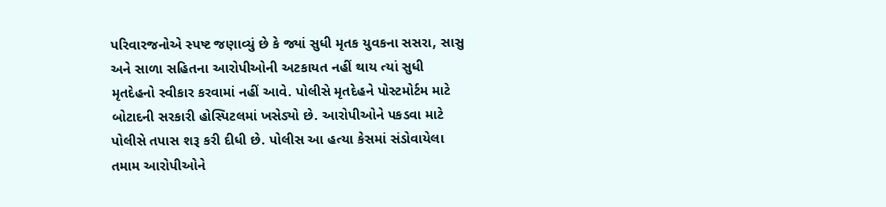પરિવારજનોએ સ્પષ્ટ જણાવ્યું છે કે જ્યાં સુધી મૃતક યુવકના સસરા, સાસુ અને સાળા સહિતના આરોપીઓની અટકાયત નહીં થાય ત્યાં સુધી મૃતદેહનો સ્વીકાર કરવામાં નહીં આવે. પોલીસે મૃતદેહને પોસ્ટમોર્ટમ માટે બોટાદની સરકારી હોસ્પિટલમાં ખસેડ્યો છે. આરોપીઓને પકડવા માટે પોલીસે તપાસ શરૂ કરી દીધી છે. પોલીસ આ હત્યા કેસમાં સંડોવાયેલા તમામ આરોપીઓને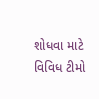શોધવા માટે વિવિધ ટીમો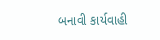બનાવી કાર્યવાહી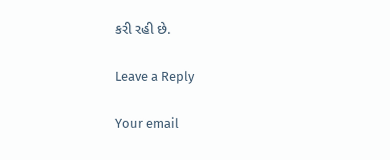કરી રહી છે.

Leave a Reply

Your email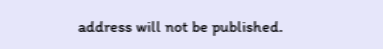address will not be published.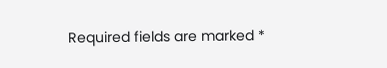Required fields are marked *